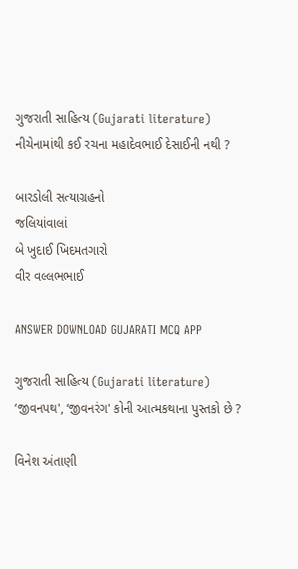ગુજરાતી સાહિત્ય (Gujarati literature)
નીચેનામાંથી કઈ રચના મહાદેવભાઈ દેસાઈની નથી ?

બારડોલી સત્યાગ્રહનો
જલિયાંવાલાં
બે ખુદાઈ ખિદમતગારો
વીર વલ્લભભાઈ

ANSWER DOWNLOAD GUJARATI MCQ APP

ગુજરાતી સાહિત્ય (Gujarati literature)
‘જીવનપથ', ‘જીવનરંગ' કોની આત્મકથાના પુસ્તકો છે ?

વિનેશ અંતાણી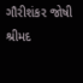ગૌરીશંકર જોષી
શ્રીમદ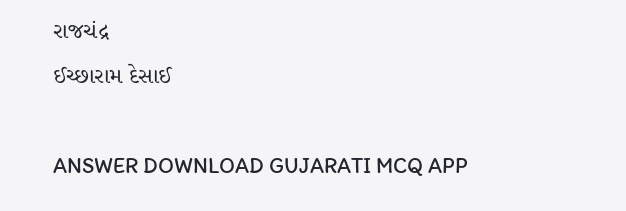રાજચંદ્ર
ઈચ્છારામ દેસાઈ

ANSWER DOWNLOAD GUJARATI MCQ APP